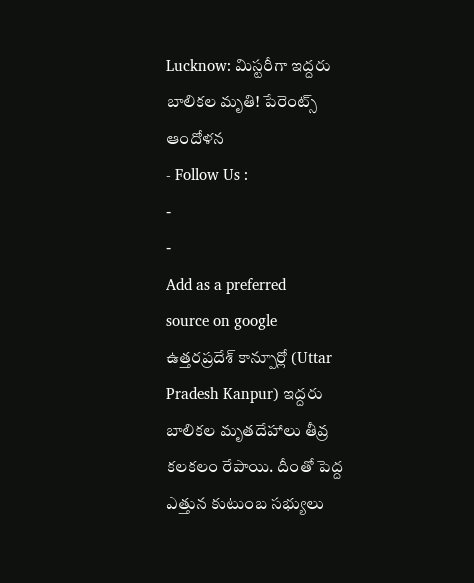Lucknow: మిస్టరీగా ఇద్దరు బాలికల మృతి! పేరెంట్స్ ఆందోళన
- Follow Us :
-
-
Add as a preferred
source on google
ఉత్తరప్రదేశ్ కాన్పూర్లో (Uttar Pradesh Kanpur) ఇద్దరు బాలికల మృతదేహాలు తీవ్ర కలకలం రేపాయి. దీంతో పెద్ద ఎత్తున కుటుంబ సభ్యులు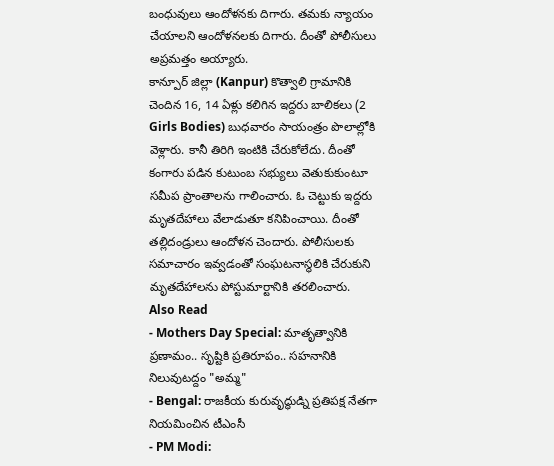బంధువులు ఆందోళనకు దిగారు. తమకు న్యాయం చేయాలని ఆందోళనలకు దిగారు. దీంతో పోలీసులు అప్రమత్తం అయ్యారు.
కాన్పూర్ జిల్లా (Kanpur) కొత్వాలి గ్రామానికి చెందిన 16, 14 ఏళ్లు కలిగిన ఇద్దరు బాలికలు (2 Girls Bodies) బుధవారం సాయంత్రం పొలాల్లోకి వెళ్లారు. కానీ తిరిగి ఇంటికి చేరుకోలేదు. దీంతో కంగారు పడిన కుటుంబ సభ్యులు వెతుకుకుంటూ సమీప ప్రాంతాలను గాలించారు. ఓ చెట్టుకు ఇద్దరు మృతదేహాలు వేలాడుతూ కనిపించాయి. దీంతో తల్లిదండ్రులు ఆందోళన చెందారు. పోలీసులకు సమాచారం ఇవ్వడంతో సంఘటనాస్థలికి చేరుకుని మృతదేహాలను పోస్టుమార్టానికి తరలించారు.
Also Read
- Mothers Day Special: మాతృత్వానికి ప్రణామం.. సృష్టికి ప్రతిరూపం.. సహనానికి నిలువుటద్దం "అమ్మ"
- Bengal: రాజకీయ కురువృద్ధుడ్ని ప్రతిపక్ష నేతగా నియమించిన టీఎంసీ
- PM Modi: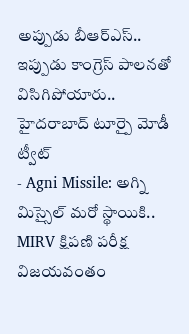అప్పుడు బీఆర్ఎస్.. ఇప్పుడు కాంగ్రెస్ పాలనతో విసిగిపోయారు.. హైదరాబాద్ టూర్పై మోడీ ట్వీట్
- Agni Missile: అగ్ని మిస్సైల్ మరో స్థాయికి.. MIRV క్షిపణి పరీక్ష విజయవంతం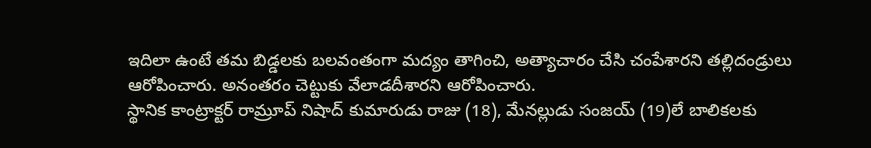ఇదిలా ఉంటే తమ బిడ్డలకు బలవంతంగా మద్యం తాగించి, అత్యాచారం చేసి చంపేశారని తల్లిదండ్రులు ఆరోపించారు. అనంతరం చెట్టుకు వేలాడదీశారని ఆరోపించారు.
స్థానిక కాంట్రాక్టర్ రామ్రూప్ నిషాద్ కుమారుడు రాజు (18), మేనల్లుడు సంజయ్ (19)లే బాలికలకు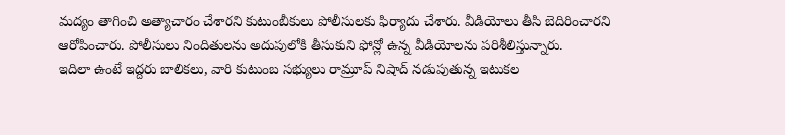మద్యం తాగించి అత్యాచారం చేశారని కుటుంబీకులు పోలీసులకు ఫిర్యాదు చేశారు. వీడియోలు తీసి బెదిరించారని ఆరోపించారు. పోలీసులు నిందితులను అదుపులోకి తీసుకుని ఫోన్లో ఉన్న వీడియోలను పరిశీలిస్తున్నారు.
ఇదిలా ఉంటే ఇద్దరు బాలికలు, వారి కుటుంబ సభ్యులు రామ్రూప్ నిషాద్ నడుపుతున్న ఇటుకల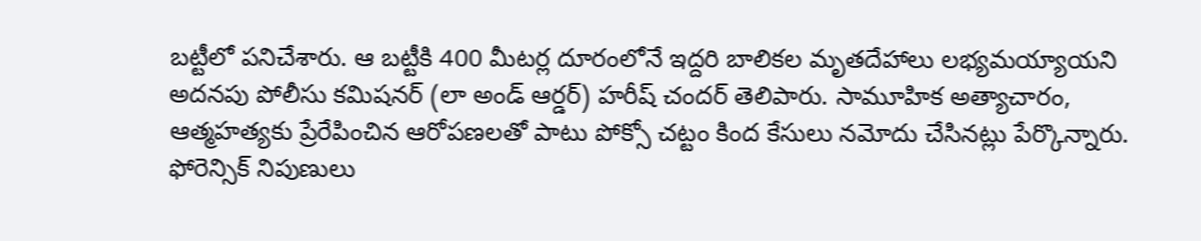బట్టీలో పనిచేశారు. ఆ బట్టీకి 400 మీటర్ల దూరంలోనే ఇద్దరి బాలికల మృతదేహాలు లభ్యమయ్యాయని అదనపు పోలీసు కమిషనర్ (లా అండ్ ఆర్డర్) హరీష్ చందర్ తెలిపారు. సామూహిక అత్యాచారం, ఆత్మహత్యకు ప్రేరేపించిన ఆరోపణలతో పాటు పోక్సో చట్టం కింద కేసులు నమోదు చేసినట్లు పేర్కొన్నారు. ఫోరెన్సిక్ నిపుణులు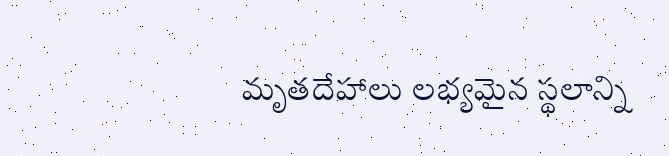మృతదేహాలు లభ్యమైన స్థలాన్ని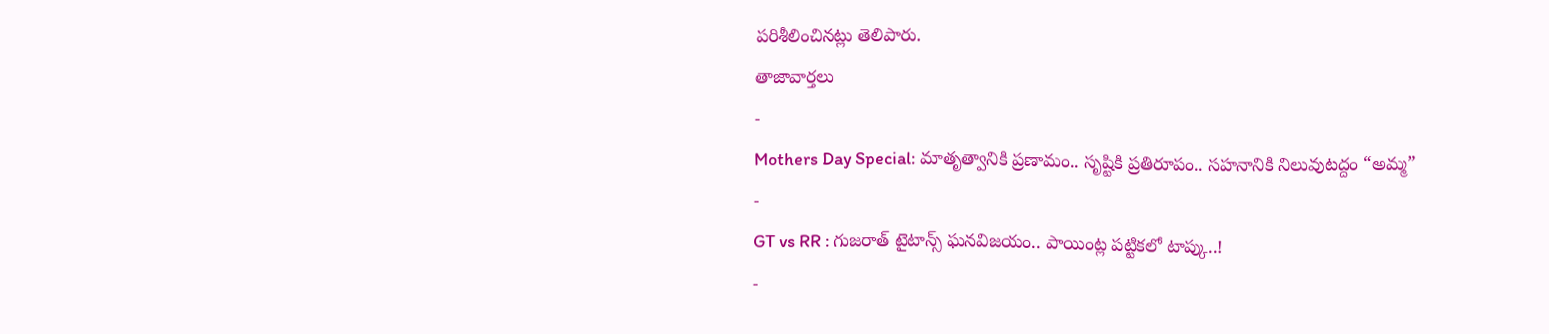పరిశీలించినట్లు తెలిపారు.
తాజావార్తలు
-
Mothers Day Special: మాతృత్వానికి ప్రణామం.. సృష్టికి ప్రతిరూపం.. సహనానికి నిలువుటద్దం “అమ్మ”
-
GT vs RR : గుజరాత్ టైటాన్స్ ఘనవిజయం.. పాయింట్ల పట్టికలో టాప్కు..!
-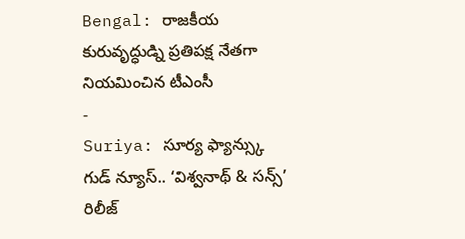Bengal: రాజకీయ కురువృద్ధుడ్ని ప్రతిపక్ష నేతగా నియమించిన టీఎంసీ
-
Suriya: సూర్య ఫ్యాన్స్కు గుడ్ న్యూస్.. ‘విశ్వనాథ్ & సన్స్’ రిలీజ్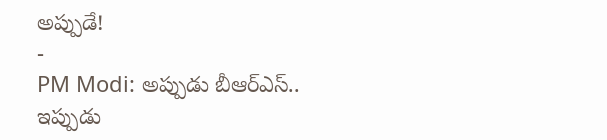అప్పుడే!
-
PM Modi: అప్పుడు బీఆర్ఎస్.. ఇప్పుడు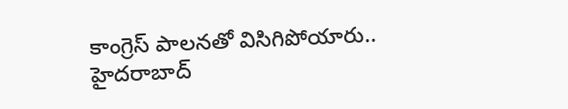కాంగ్రెస్ పాలనతో విసిగిపోయారు.. హైదరాబాద్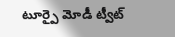టూర్పై మోడీ ట్వీట్